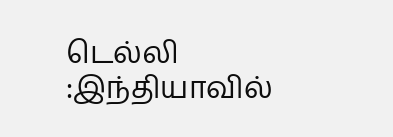டெல்லி :இந்தியாவில்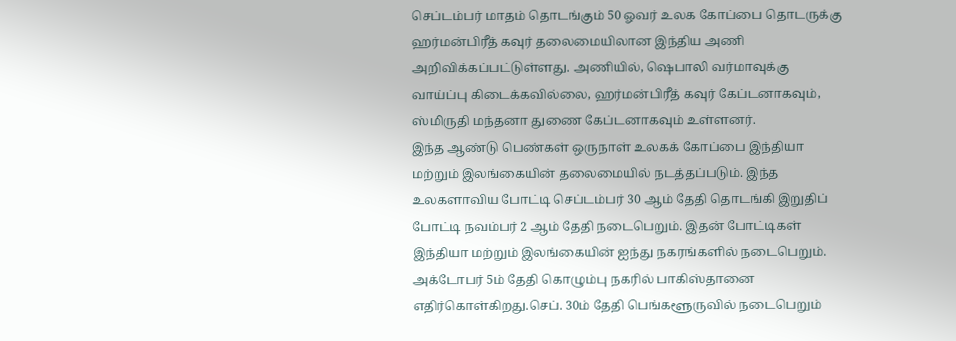செப்டம்பர் மாதம் தொடங்கும் 50 ஓவர் உலக கோப்பை தொடருக்கு ஹர்மன்பிரீத் கவுர் தலைமையிலான இந்திய அணி அறிவிக்கப்பட்டுள்ளது. அணியில், ஷெபாலி வர்மாவுக்கு வாய்ப்பு கிடைக்கவில்லை, ஹர்மன்பிரீத் கவுர் கேப்டனாகவும், ஸ்மிருதி மந்தனா துணை கேப்டனாகவும் உள்ளனர்.
இந்த ஆண்டு பெண்கள் ஒருநாள் உலகக் கோப்பை இந்தியா மற்றும் இலங்கையின் தலைமையில் நடத்தப்படும். இந்த உலகளாவிய போட்டி செப்டம்பர் 30 ஆம் தேதி தொடங்கி இறுதிப் போட்டி நவம்பர் 2 ஆம் தேதி நடைபெறும். இதன் போட்டிகள் இந்தியா மற்றும் இலங்கையின் ஐந்து நகரங்களில் நடைபெறும்.
அக்டோபர் 5ம் தேதி கொழும்பு நகரில் பாகிஸ்தானை எதிர்கொள்கிறது.செப். 30ம் தேதி பெங்களூருவில் நடைபெறும்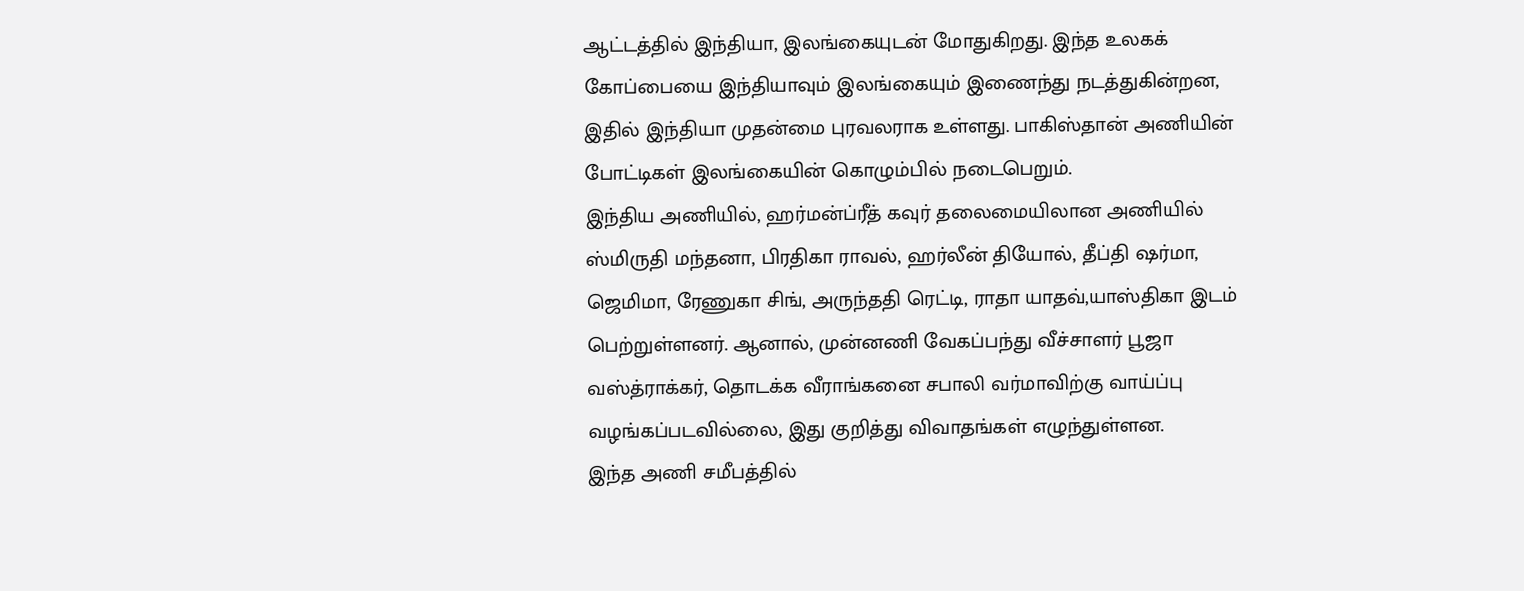ஆட்டத்தில் இந்தியா, இலங்கையுடன் மோதுகிறது. இந்த உலகக் கோப்பையை இந்தியாவும் இலங்கையும் இணைந்து நடத்துகின்றன, இதில் இந்தியா முதன்மை புரவலராக உள்ளது. பாகிஸ்தான் அணியின் போட்டிகள் இலங்கையின் கொழும்பில் நடைபெறும்.
இந்திய அணியில், ஹர்மன்ப்ரீத் கவுர் தலைமையிலான அணியில் ஸ்மிருதி மந்தனா, பிரதிகா ராவல், ஹர்லீன் தியோல், தீப்தி ஷர்மா, ஜெமிமா, ரேணுகா சிங், அருந்ததி ரெட்டி, ராதா யாதவ்,யாஸ்திகா இடம் பெற்றுள்ளனர். ஆனால், முன்னணி வேகப்பந்து வீச்சாளர் பூஜா வஸ்த்ராக்கர், தொடக்க வீராங்கனை சபாலி வர்மாவிற்கு வாய்ப்பு வழங்கப்படவில்லை, இது குறித்து விவாதங்கள் எழுந்துள்ளன.
இந்த அணி சமீபத்தில்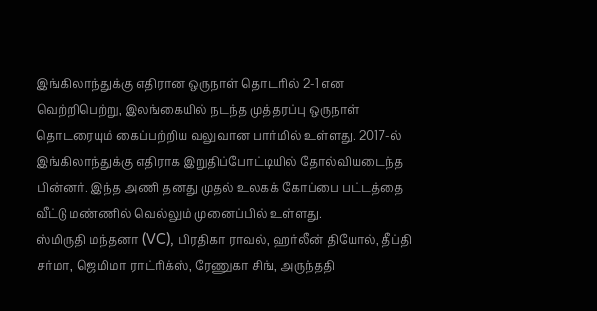இங்கிலாந்துக்கு எதிரான ஒருநாள் தொடரில் 2-1 என வெற்றிபெற்று, இலங்கையில் நடந்த முத்தரப்பு ஒருநாள் தொடரையும் கைப்பற்றிய வலுவான பார்மில் உள்ளது. 2017-ல் இங்கிலாந்துக்கு எதிராக இறுதிப்போட்டியில் தோல்வியடைந்த பின்னர். இந்த அணி தனது முதல் உலகக் கோப்பை பட்டத்தை வீட்டு மண்ணில் வெல்லும் முனைப்பில் உள்ளது.
ஸ்மிருதி மந்தனா (VC), பிரதிகா ராவல், ஹர்லீன் தியோல், தீப்தி சர்மா, ஜெமிமா ராட்ரிக்ஸ், ரேணுகா சிங், அருந்ததி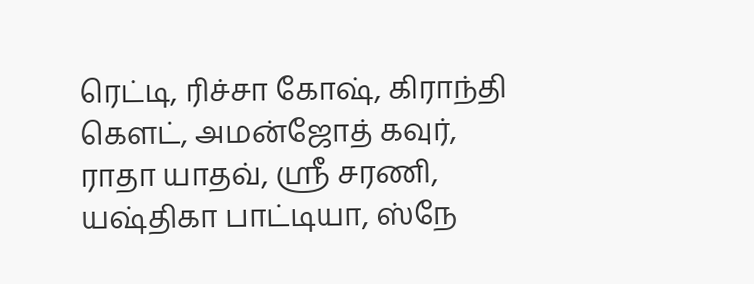ரெட்டி, ரிச்சா கோஷ், கிராந்தி கௌட், அமன்ஜோத் கவுர், ராதா யாதவ், ஸ்ரீ சரணி, யஷ்திகா பாட்டியா, ஸ்நே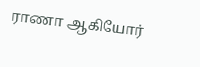ராணா ஆகியோர்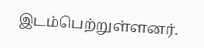இடம்பெற்றுள்ளனர்.